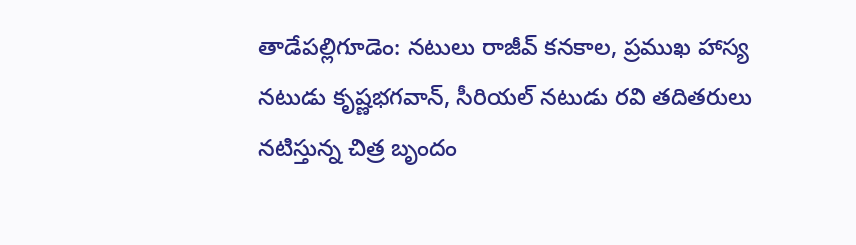తాడేపల్లిగూడెం: నటులు రాజీవ్ కనకాల, ప్రముఖ హాస్య నటుడు కృష్ణభగవాన్, సీరియల్ నటుడు రవి తదితరులు నటిస్తున్న చిత్ర బృందం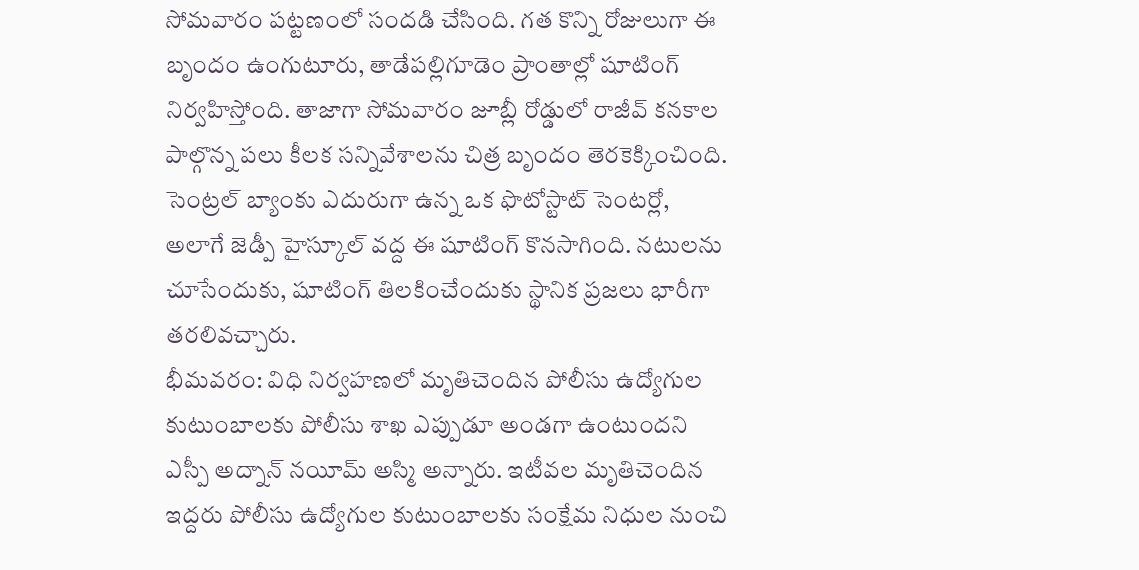సోమవారం పట్టణంలో సందడి చేసింది. గత కొన్ని రోజులుగా ఈ బృందం ఉంగుటూరు, తాడేపల్లిగూడెం ప్రాంతాల్లో షూటింగ్ నిర్వహిస్తోంది. తాజాగా సోమవారం జూబ్లీ రోడ్డులో రాజీవ్ కనకాల పాల్గొన్న పలు కీలక సన్నివేశాలను చిత్ర బృందం తెరకెక్కించింది. సెంట్రల్ బ్యాంకు ఎదురుగా ఉన్న ఒక ఫొటోస్టాట్ సెంటర్లో, అలాగే జెడ్పీ హైస్కూల్ వద్ద ఈ షూటింగ్ కొనసాగింది. నటులను చూసేందుకు, షూటింగ్ తిలకించేందుకు స్థానిక ప్రజలు భారీగా తరలివచ్చారు.
భీమవరం: విధి నిర్వహణలో మృతిచెందిన పోలీసు ఉద్యోగుల కుటుంబాలకు పోలీసు శాఖ ఎప్పుడూ అండగా ఉంటుందని ఎస్పీ అద్నాన్ నయీమ్ అస్మి అన్నారు. ఇటీవల మృతిచెందిన ఇద్దరు పోలీసు ఉద్యోగుల కుటుంబాలకు సంక్షేమ నిధుల నుంచి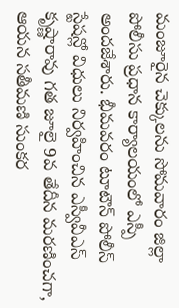మంజూరైన చెక్కులను సోమవారం జిల్లా పోలీసు ప్రధాన కార్యాలయంలో ఎస్పీ అందజేశారు. భీమవరం టూటౌన్ పోలీస్ స్టేషన్లో విధులు నిర్వహించిన ఎస్వీవీఎస్ కృష్ణారావు గత జూలై 9వ తేదీన మరణించగా, ఆయన సతీమణి సుంకర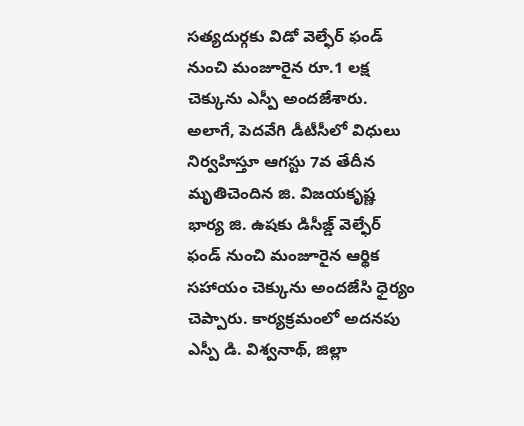సత్యదుర్గకు విడో వెల్ఫేర్ ఫండ్ నుంచి మంజూరైన రూ.1 లక్ష చెక్కును ఎస్పీ అందజేశారు. అలాగే, పెదవేగి డీటీసీలో విధులు నిర్వహిస్తూ ఆగస్టు 7వ తేదీన మృతిచెందిన జి. విజయకృష్ణ భార్య జి. ఉషకు డిసీజ్డ్ వెల్ఫేర్ ఫండ్ నుంచి మంజూరైన ఆర్థిక సహాయం చెక్కును అందజేసి ధైర్యం చెప్పారు. కార్యక్రమంలో అదనపు ఎస్పీ డి. విశ్వనాథ్, జిల్లా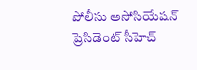పోలీసు అసోసియేషన్ ప్రెసిడెంట్ సీహెచ్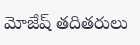మోజేష్ తదితరులు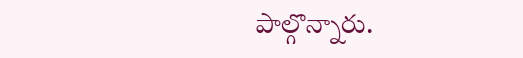పాల్గొన్నారు.